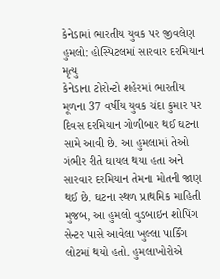કેનેડામાં ભારતીય યુવક પર જીવલેણ હુમલો: હોસ્પિટલમાં સારવાર દરમિયાન મૃત્યુ
કેનેડાના ટોરોન્ટો શહેરમાં ભારતીય મૂળના 37 વર્ષીય યુવક ચંદા કુમાર પર દિવસ દરમિયાન ગોળીબાર થઈ ઘટના સામે આવી છે. આ હુમલામાં તેઓ ગંભીર રીતે ઘાયલ થયા હતા અને સારવાર દરમિયાન તેમના મોતની જાણ થઈ છે. ઘટના સ્થળ પ્રાથમિક માહિતી મુજબ, આ હુમલો વુડબાઇન શોપિંગ સેન્ટર પાસે આવેલા ખુલ્લા પાર્કિંગ લોટમાં થયો હતો. હુમલાખોરોએ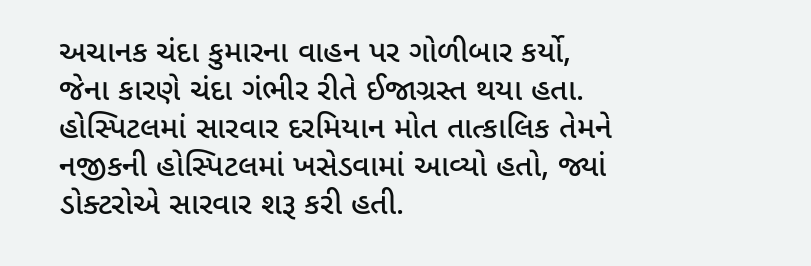અચાનક ચંદા કુમારના વાહન પર ગોળીબાર કર્યો, જેના કારણે ચંદા ગંભીર રીતે ઈજાગ્રસ્ત થયા હતા. હોસ્પિટલમાં સારવાર દરમિયાન મોત તાત્કાલિક તેમને નજીકની હોસ્પિટલમાં ખસેડવામાં આવ્યો હતો, જ્યાં ડોક્ટરોએ સારવાર શરૂ કરી હતી.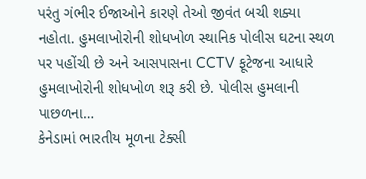પરંતુ ગંભીર ઈજાઓને કારણે તેઓ જીવંત બચી શક્યા નહોતા. હુમલાખોરોની શોધખોળ સ્થાનિક પોલીસ ઘટના સ્થળ પર પહોંચી છે અને આસપાસના CCTV ફૂટેજના આધારે હુમલાખોરોની શોધખોળ શરૂ કરી છે. પોલીસ હુમલાની પાછળના…
કેનેડામાં ભારતીય મૂળના ટેક્સી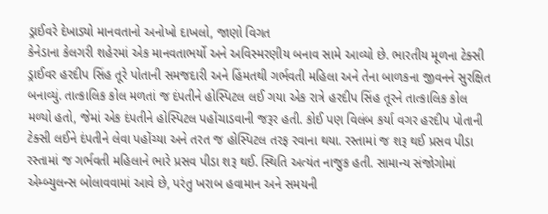ડ્રાઈવરે દેખાડ્યો માનવતાનો અનોખો દાખલો, જાણો વિગત
કેનેડાના કેલગરી શહેરમાં એક માનવતાભર્યો અને અવિસ્મરણીય બનાવ સામે આવ્યો છે. ભારતીય મૂળના ટેક્સી ડ્રાઈવર હરદીપ સિંહ તૂરે પોતાની સમજદારી અને હિંમતથી ગર્ભવતી મહિલા અને તેના બાળકના જીવનને સુરક્ષિત બનાવ્યું. તાત્કાલિક કોલ મળતાં જ દંપતીને હોસ્પિટલ લઈ ગયા એક રાત્રે હરદીપ સિંહ તૂરને તાત્કાલિક કોલ મળ્યો હતો, જેમાં એક દંપતીને હોસ્પિટલ પહોંચાડવાની જરૂર હતી. કોઈ પણ વિલંબ કર્યા વગર હરદીપ પોતાની ટેક્સી લઈને દંપતીને લેવા પહોંચ્યા અને તરત જ હોસ્પિટલ તરફ રવાના થયા. રસ્તામાં જ શરૂ થઈ પ્રસવ પીડા રસ્તામાં જ ગર્ભવતી મહિલાને ભારે પ્રસવ પીડા શરૂ થઈ. સ્થિતિ અત્યંત નાજુક હતી. સામાન્ય સંજોગોમાં એમ્બ્યુલન્સ બોલાવવામાં આવે છે, પરંતુ ખરાબ હવામાન અને સમયની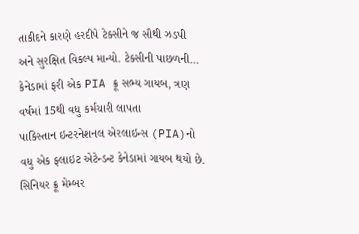તાકીદને કારણે હરદીપે ટેક્સીને જ સૌથી ઝડપી અને સુરક્ષિત વિકલ્પ માન્યો. ટેક્સીની પાછળની…
કેનેડામાં ફરી એક PIA ક્રૂ સભ્ય ગાયબ, ત્રણ વર્ષમાં 15થી વધુ કર્મચારી લાપતા
પાકિસ્તાન ઇન્ટરનેશનલ એરલાઇન્સ (PIA)નો વધુ એક ફ્લાઇટ એટેન્ડન્ટ કેનેડામાં ગાયબ થયો છે. સિનિયર ક્રૂ મેમ્બર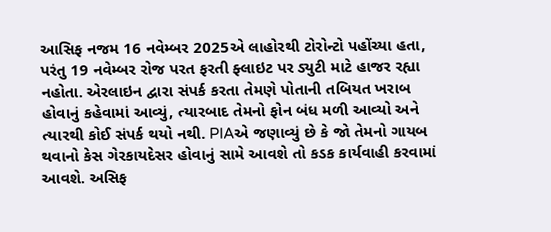આસિફ નજમ 16 નવેમ્બર 2025એ લાહોરથી ટોરોન્ટો પહોંચ્યા હતા, પરંતુ 19 નવેમ્બર રોજ પરત ફરતી ફ્લાઇટ પર ડ્યુટી માટે હાજર રહ્યા નહોતા. એરલાઇન દ્વારા સંપર્ક કરતા તેમણે પોતાની તબિયત ખરાબ હોવાનું કહેવામાં આવ્યું, ત્યારબાદ તેમનો ફોન બંધ મળી આવ્યો અને ત્યારથી કોઈ સંપર્ક થયો નથી. PIAએ જણાવ્યું છે કે જો તેમનો ગાયબ થવાનો કેસ ગેરકાયદેસર હોવાનું સામે આવશે તો કડક કાર્યવાહી કરવામાં આવશે. અસિફ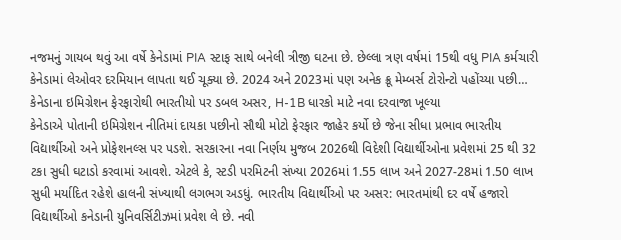નજમનું ગાયબ થવું આ વર્ષે કેનેડામાં PIA સ્ટાફ સાથે બનેલી ત્રીજી ઘટના છે. છેલ્લા ત્રણ વર્ષમાં 15થી વધુ PIA કર્મચારી કેનેડામાં લેઓવર દરમિયાન લાપતા થઈ ચૂક્યા છે. 2024 અને 2023માં પણ અનેક ક્રૂ મેમ્બર્સ ટોરોન્ટો પહોંચ્યા પછી…
કેનેડાના ઇમિગ્રેશન ફેરફારોથી ભારતીયો પર ડબલ અસર, H-1B ધારકો માટે નવા દરવાજા ખૂલ્યા
કેનેડાએ પોતાની ઇમિગ્રેશન નીતિમાં દાયકા પછીનો સૌથી મોટો ફેરફાર જાહેર કર્યો છે જેના સીધા પ્રભાવ ભારતીય વિદ્યાર્થીઓ અને પ્રોફેશનલ્સ પર પડશે. સરકારના નવા નિર્ણય મુજબ 2026થી વિદેશી વિદ્યાર્થીઓના પ્રવેશમાં 25 થી 32 ટકા સુધી ઘટાડો કરવામાં આવશે. એટલે કે, સ્ટડી પરમિટની સંખ્યા 2026માં 1.55 લાખ અને 2027-28માં 1.50 લાખ સુધી મર્યાદિત રહેશે હાલની સંખ્યાથી લગભગ અડધું. ભારતીય વિદ્યાર્થીઓ પર અસર: ભારતમાંથી દર વર્ષે હજારો વિદ્યાર્થીઓ કનેડાની યુનિવર્સિટીઝમાં પ્રવેશ લે છે. નવી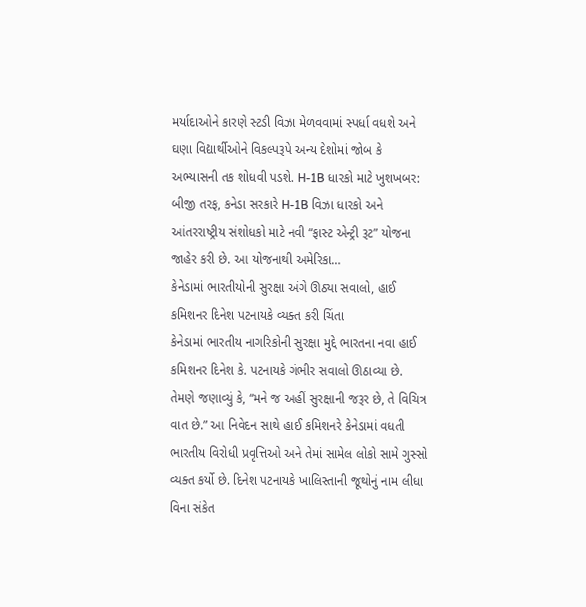મર્યાદાઓને કારણે સ્ટડી વિઝા મેળવવામાં સ્પર્ધા વધશે અને ઘણા વિદ્યાર્થીઓને વિકલ્પરૂપે અન્ય દેશોમાં જોબ કે અભ્યાસની તક શોધવી પડશે. H-1B ધારકો માટે ખુશખબર: બીજી તરફ, કનેડા સરકારે H-1B વિઝા ધારકો અને આંતરરાષ્ટ્રીય સંશોધકો માટે નવી “ફાસ્ટ એન્ટ્રી રૂટ” યોજના જાહેર કરી છે. આ યોજનાથી અમેરિકા…
કેનેડામાં ભારતીયોની સુરક્ષા અંગે ઊઠ્યા સવાલો, હાઈ કમિશનર દિનેશ પટનાયકે વ્યક્ત કરી ચિંતા
કેનેડામાં ભારતીય નાગરિકોની સુરક્ષા મુદ્દે ભારતના નવા હાઈ કમિશનર દિનેશ કે. પટનાયકે ગંભીર સવાલો ઊઠાવ્યા છે. તેમણે જણાવ્યું કે, “મને જ અહીં સુરક્ષાની જરૂર છે, તે વિચિત્ર વાત છે.” આ નિવેદન સાથે હાઈ કમિશનરે કેનેડામાં વધતી ભારતીય વિરોધી પ્રવૃત્તિઓ અને તેમાં સામેલ લોકો સામે ગુસ્સો વ્યક્ત કર્યો છે. દિનેશ પટનાયકે ખાલિસ્તાની જૂથોનું નામ લીધા વિના સંકેત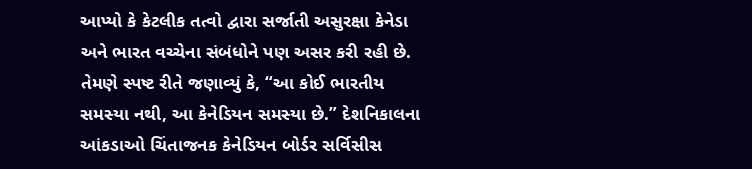આપ્યો કે કેટલીક તત્વો દ્વારા સર્જાતી અસુરક્ષા કેનેડા અને ભારત વચ્ચેના સંબંધોને પણ અસર કરી રહી છે. તેમણે સ્પષ્ટ રીતે જણાવ્યું કે, “આ કોઈ ભારતીય સમસ્યા નથી, આ કેનેડિયન સમસ્યા છે.” દેશનિકાલના આંકડાઓ ચિંતાજનક કેનેડિયન બોર્ડર સર્વિસીસ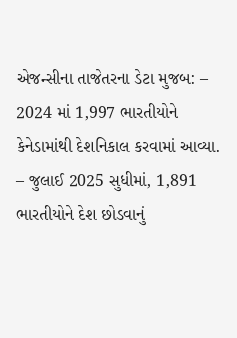એજન્સીના તાજેતરના ડેટા મુજબ: – 2024 માં 1,997 ભારતીયોને કેનેડામાંથી દેશનિકાલ કરવામાં આવ્યા. – જુલાઈ 2025 સુધીમાં, 1,891 ભારતીયોને દેશ છોડવાનું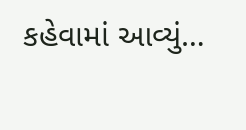કહેવામાં આવ્યું…